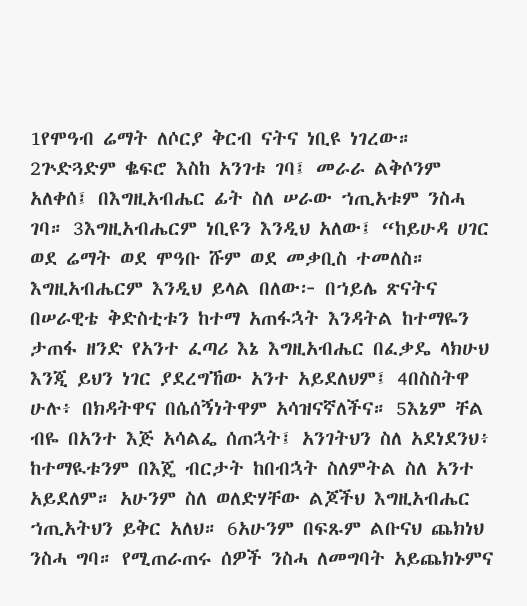1የሞዓብ ሬማት ለሶርያ ቅርብ ናትና ነቢዩ ነገረው። 2ጕድጓድም ቈፍሮ እስከ አንገቱ ገባ፤ መራራ ልቅሶንም አለቀሰ፤ በእግዚአብሔር ፊት ስለ ሠራው ኀጢአቱም ንስሓ ገባ። 3እግዚአብሔርም ነቢዩን እንዲህ አለው፤ “ከይሁዳ ሀገር ወደ ሬማት ወደ ሞዓቡ ሹም ወደ መቃቢስ ተመለስ። እግዚአብሔርም እንዲህ ይላል በለው፦ በኀይሌ ጽናትና በሠራዊቴ ቅድስቲቱን ከተማ አጠፋኋት እንዳትል ከተማዬን ታጠፋ ዘንድ የአንተ ፈጣሪ እኔ እግዚአብሔር በፈቃዴ ላክሁህ እንጂ ይህን ነገር ያደረግኸው አንተ አይደለህም፤ 4በስስትዋ ሁሉ፥ በክዳትዋና በሴሰኝነትዋም አሳዝናኛለችና። 5እኔም ቸል ብዬ በአንተ እጅ አሳልፌ ሰጠኋት፤ አንገትህን ስለ አደነደንህ፥ ከተማዪቱንም በእጄ ብርታት ከበብኋት ስለምትል ስለ አንተ አይደለም። አሁንም ስለ ወለድሃቸው ልጆችህ እግዚአብሔር ኀጢአትህን ይቅር አለህ። 6አሁንም በፍጹም ልቡናህ ጨክነህ ንስሓ ግባ። የሚጠራጠሩ ሰዎች ንስሓ ለመግባት አይጨክኑምና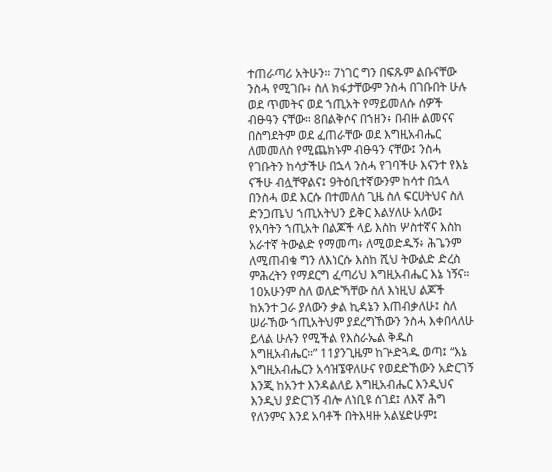ተጠራጣሪ አትሁን። 7ነገር ግን በፍጹም ልቡናቸው ንስሓ የሚገቡ፥ ስለ ክፋታቸውም ንስሓ በገቡበት ሁሉ ወደ ጥመትና ወደ ኀጢአት የማይመለሱ ሰዎች ብፁዓን ናቸው። 8በልቅሶና በኀዘን፥ በብዙ ልመናና በስግደትም ወደ ፈጠራቸው ወደ እግዚአብሔር ለመመለስ የሚጨክኑም ብፁዓን ናቸው፤ ንስሓ የገቡትን ከሳታችሁ በኋላ ንስሓ የገባችሁ እናንተ የእኔ ናችሁ ብሏቸዋልና፤ 9ትዕቢተኛውንም ከሳተ በኋላ በንስሓ ወደ እርሱ በተመለሰ ጊዜ ስለ ፍርሀትህና ስለ ድንጋጤህ ኀጢአትህን ይቅር እልሃለሁ አለው፤ የአባትን ኀጢአት በልጆች ላይ እስከ ሦስተኛና እስከ አራተኛ ትውልድ የማመጣ፥ ለሚወድዱኝ፥ ሕጌንም ለሚጠብቁ ግን ለእነርሱ እስከ ሺህ ትውልድ ድረስ ምሕረትን የማደርግ ፈጣሪህ እግዚአብሔር እኔ ነኝና። 10አሁንም ስለ ወለድኻቸው ስለ እነዚህ ልጆች ከአንተ ጋራ ያለውን ቃል ኪዳኔን እጠብቃለሁ፤ ስለ ሠራኸው ኀጢአትህም ያደረግኸውን ንስሓ እቀበላለሁ ይላል ሁሉን የሚችል የእስራኤል ቅዱስ እግዚአብሔር።” 11ያንጊዜም ከጕድጓዱ ወጣ፤ “እኔ እግዚአብሔርን አሳዝኜዋለሁና የወደድኸውን አድርገኝ እንጂ ከአንተ እንዳልለይ እግዚአብሔር እንዲህና እንዲህ ያድርገኝ ብሎ ለነቢዩ ሰገደ፤ ለእኛ ሕግ የለንምና እንደ አባቶች በትእዛዙ አልሄድሁም፤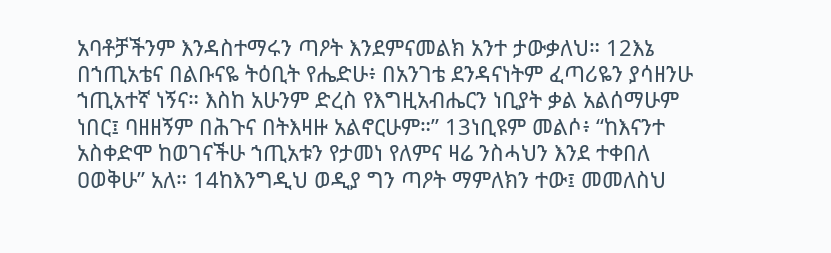አባቶቻችንም እንዳስተማሩን ጣዖት እንደምናመልክ አንተ ታውቃለህ። 12እኔ በኀጢአቴና በልቡናዬ ትዕቢት የሔድሁ፥ በአንገቴ ደንዳናነትም ፈጣሪዬን ያሳዘንሁ ኀጢአተኛ ነኝና። እስከ አሁንም ድረስ የእግዚአብሔርን ነቢያት ቃል አልሰማሁም ነበር፤ ባዘዘኝም በሕጉና በትእዛዙ አልኖርሁም።” 13ነቢዩም መልሶ፥ “ከእናንተ አስቀድሞ ከወገናችሁ ኀጢአቱን የታመነ የለምና ዛሬ ንስሓህን እንደ ተቀበለ ዐወቅሁ” አለ። 14ከእንግዲህ ወዲያ ግን ጣዖት ማምለክን ተው፤ መመለስህ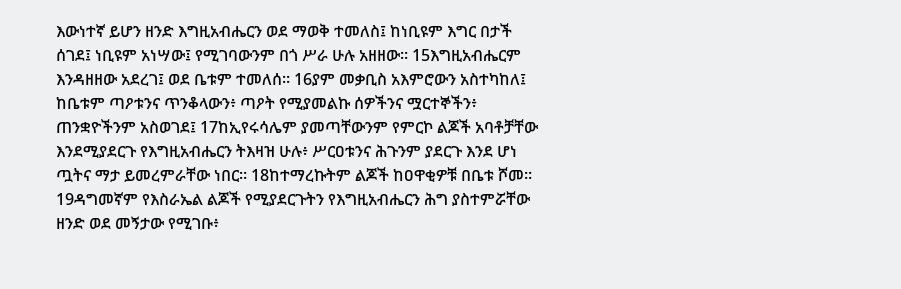እውነተኛ ይሆን ዘንድ እግዚአብሔርን ወደ ማወቅ ተመለስ፤ ከነቢዩም እግር በታች ሰገደ፤ ነቢዩም አነሣው፤ የሚገባውንም በጎ ሥራ ሁሉ አዘዘው። 15እግዚአብሔርም እንዳዘዘው አደረገ፤ ወደ ቤቱም ተመለሰ። 16ያም መቃቢስ አእምሮውን አስተካከለ፤ ከቤቱም ጣዖቱንና ጥንቆላውን፥ ጣዖት የሚያመልኩ ሰዎችንና ሟርተኞችን፥ ጠንቋዮችንም አስወገደ፤ 17ከኢየሩሳሌም ያመጣቸውንም የምርኮ ልጆች አባቶቻቸው እንደሚያደርጉ የእግዚአብሔርን ትእዛዝ ሁሉ፥ ሥርዐቱንና ሕጉንም ያደርጉ እንደ ሆነ ጧትና ማታ ይመረምራቸው ነበር። 18ከተማረኩትም ልጆች ከዐዋቂዎቹ በቤቱ ሾመ። 19ዳግመኛም የእስራኤል ልጆች የሚያደርጉትን የእግዚአብሔርን ሕግ ያስተምሯቸው ዘንድ ወደ መኝታው የሚገቡ፥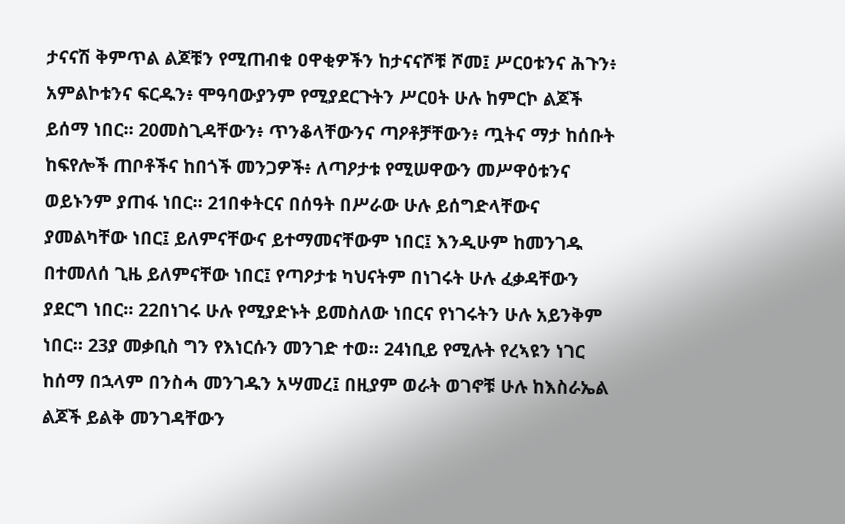ታናናሽ ቅምጥል ልጆቹን የሚጠብቁ ዐዋቂዎችን ከታናናሾቹ ሾመ፤ ሥርዐቱንና ሕጉን፥ አምልኮቱንና ፍርዱን፥ ሞዓባውያንም የሚያደርጉትን ሥርዐት ሁሉ ከምርኮ ልጆች ይሰማ ነበር። 20መስጊዳቸውን፥ ጥንቆላቸውንና ጣዖቶቻቸውን፥ ጧትና ማታ ከሰቡት ከፍየሎች ጠቦቶችና ከበጎች መንጋዎች፥ ለጣዖታቱ የሚሠዋውን መሥዋዕቱንና ወይኑንም ያጠፋ ነበር። 21በቀትርና በሰዓት በሥራው ሁሉ ይሰግድላቸውና ያመልካቸው ነበር፤ ይለምናቸውና ይተማመናቸውም ነበር፤ እንዲሁም ከመንገዱ በተመለሰ ጊዜ ይለምናቸው ነበር፤ የጣዖታቱ ካህናትም በነገሩት ሁሉ ፈቃዳቸውን ያደርግ ነበር። 22በነገሩ ሁሉ የሚያድኑት ይመስለው ነበርና የነገሩትን ሁሉ አይንቅም ነበር። 23ያ መቃቢስ ግን የእነርሱን መንገድ ተወ። 24ነቢይ የሚሉት የረኣዩን ነገር ከሰማ በኋላም በንስሓ መንገዱን አሣመረ፤ በዚያም ወራት ወገኖቹ ሁሉ ከእስራኤል ልጆች ይልቅ መንገዳቸውን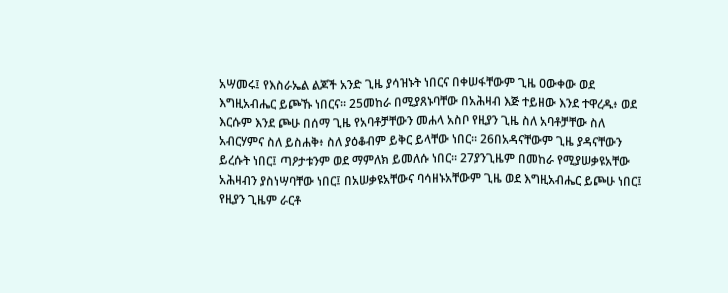አሣመሩ፤ የእስራኤል ልጆች አንድ ጊዜ ያሳዝኑት ነበርና በቀሠፋቸውም ጊዜ ዐውቀው ወደ እግዚአብሔር ይጮኹ ነበርና። 25መከራ በሚያጸኑባቸው በአሕዛብ እጅ ተይዘው እንደ ተዋረዱ፥ ወደ እርሱም እንደ ጮሁ በሰማ ጊዜ የአባቶቻቸውን መሐላ አስቦ የዚያን ጊዜ ስለ አባቶቻቸው ስለ አብርሃምና ስለ ይስሐቅ፥ ስለ ያዕቆብም ይቅር ይላቸው ነበር። 26በአዳናቸውም ጊዜ ያዳናቸውን ይረሱት ነበር፤ ጣዖታቱንም ወደ ማምለክ ይመለሱ ነበር። 27ያንጊዜም በመከራ የሚያሠቃዩአቸው አሕዛብን ያስነሣባቸው ነበር፤ በአሠቃዩአቸውና ባሳዘኑአቸውም ጊዜ ወደ እግዚአብሔር ይጮሁ ነበር፤ የዚያን ጊዜም ራርቶ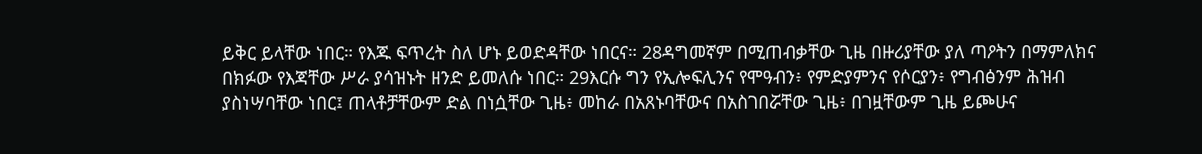ይቅር ይላቸው ነበር። የእጁ ፍጥረት ስለ ሆኑ ይወድዳቸው ነበርና። 28ዳግመኛም በሚጠብቃቸው ጊዜ በዙሪያቸው ያለ ጣዖትን በማምለክና በክፉው የእጃቸው ሥራ ያሳዝኑት ዘንድ ይመለሱ ነበር። 29እርሱ ግን የኢሎፍሊንና የሞዓብን፥ የምድያምንና የሶርያን፥ የግብፅንም ሕዝብ ያስነሣባቸው ነበር፤ ጠላቶቻቸውም ድል በነሷቸው ጊዜ፥ መከራ በአጸኑባቸውና በአስገበሯቸው ጊዜ፥ በገዟቸውም ጊዜ ይጮሁና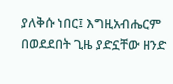ያለቅሱ ነበር፤ እግዚአብሔርም በወደደበት ጊዜ ያድኗቸው ዘንድ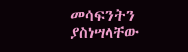መሳፍንትን ያስነሣላቸው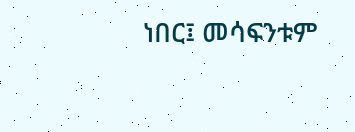ነበር፤ መሳፍንቱም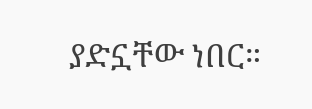ያድኗቸው ነበር።